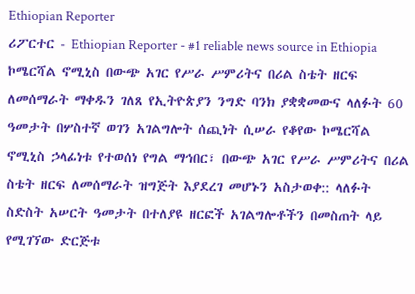Ethiopian Reporter
ሪፖርተር - Ethiopian Reporter - #1 reliable news source in Ethiopia ኮሜርሻል ኖሚኒስ በውጭ አገር የሥራ ሥምሪትና በሪል ስቴት ዘርፍ ለመሰማራት ማቀዱን ገለጸ የኢትዮጵያን ንግድ ባንክ ያቋቋመውና ላለፉት 60 ዓመታት በሦስተኛ ወገን አገልግሎት ሰጪነት ሲሠራ የቆየው ኮሜርሻል ኖሚኒስ ኃላፊነቱ የተወሰነ የግል ማኅበር፣ በውጭ አገር የሥራ ሥምሪትና በሪል ስቴት ዘርፍ ለመሰማራት ዝግጅት እያደረገ መሆኑን አስታወቀ:: ላለፉት ስድስት አሠርት ዓመታት በተለያዩ ዘርፎች አገልግሎቶችን በመስጠት ላይ የሚገኘው ድርጅቱ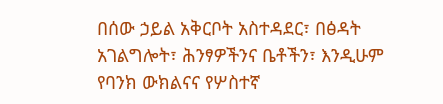በሰው ኃይል አቅርቦት አስተዳደር፣ በፅዳት አገልግሎት፣ ሕንፃዎችንና ቤቶችን፣ እንዲሁም የባንክ ውክልናና የሦስተኛ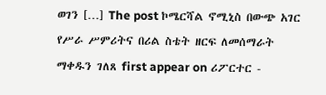ወገን […] The post ኮሜርሻል ኖሚኒስ በውጭ አገር የሥራ ሥምሪትና በሪል ስቴት ዘርፍ ለመሰማራት ማቀዱን ገለጸ first appear on ሪፖርተር -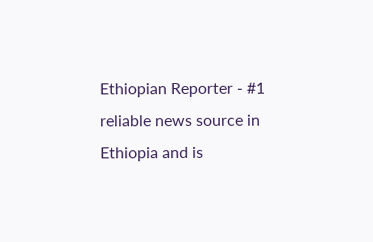Ethiopian Reporter - #1 reliable news source in Ethiopia and is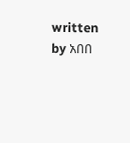written by አበበ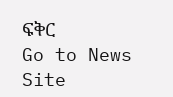ፍቅር
Go to News Site